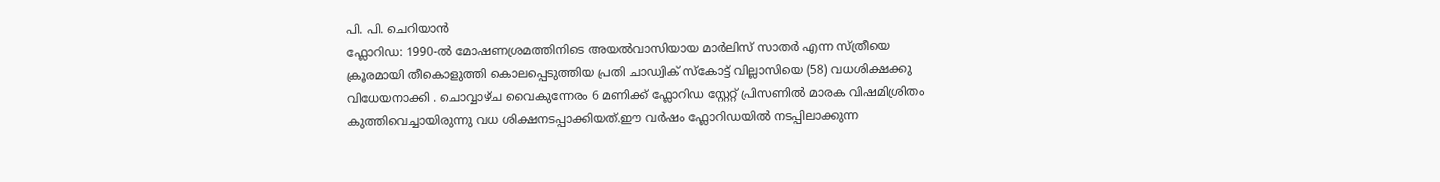പി. പി. ചെറിയാൻ
ഫ്ലോറിഡ: 1990-ൽ മോഷണശ്രമത്തിനിടെ അയൽവാസിയായ മാർലിസ് സാതർ എന്ന സ്ത്രീയെ ക്രൂരമായി തീകൊളുത്തി കൊലപ്പെടുത്തിയ പ്രതി ചാഡ്വിക് സ്കോട്ട് വില്ലാസിയെ (58) വധശിക്ഷക്കു വിധേയനാക്കി . ചൊവ്വാഴ്ച വൈകുന്നേരം 6 മണിക്ക് ഫ്ലോറിഡ സ്റ്റേറ്റ് പ്രിസണിൽ മാരക വിഷമിശ്രിതം കുത്തിവെച്ചായിരുന്നു വധ ശിക്ഷനടപ്പാക്കിയത്.ഈ വർഷം ഫ്ലോറിഡയിൽ നടപ്പിലാക്കുന്ന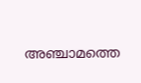അഞ്ചാമത്തെ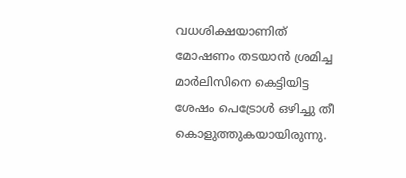വധശിക്ഷയാണിത്
മോഷണം തടയാൻ ശ്രമിച്ച മാർലിസിനെ കെട്ടിയിട്ട ശേഷം പെട്രോൾ ഒഴിച്ചു തീ കൊളുത്തുകയായിരുന്നു.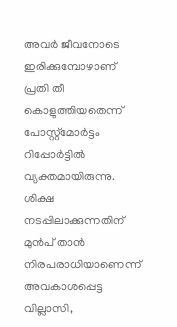അവർ ജീവനോടെ ഇരിക്കുമ്പോഴാണ് പ്രതി തീ കൊളുത്തിയതെന്ന് പോസ്റ്റ്മോർട്ടം റിപ്പോർട്ടിൽ വ്യക്തമായിരുന്നു. ശിക്ഷ നടപ്പിലാക്കുന്നതിന് മുൻപ് താൻ നിരപരാധിയാണെന്ന് അവകാശപ്പെട്ട വില്ലാസി,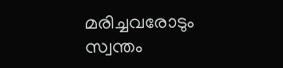മരിച്ചവരോടും സ്വന്തം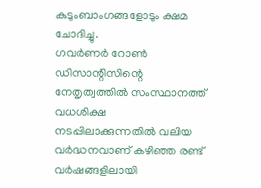കുടുംബാംഗങ്ങളോടും ക്ഷമ ചോദിച്ചു.
ഗവർണർ റോൺ ഡിസാന്റിസിന്റെ നേതൃത്വത്തിൽ സംസ്ഥാനത്ത് വധശിക്ഷ നടപ്പിലാക്കുന്നതിൽ വലിയ വർദ്ധനവാണ് കഴിഞ്ഞ രണ്ട് വർഷങ്ങളിലായി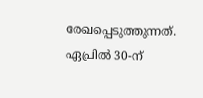രേഖപ്പെടുത്തുന്നത്. ഏപ്രിൽ 30-ന്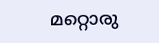മറ്റൊരു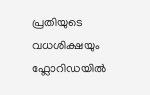പ്രതിയുടെ വധശിക്ഷയും ഫ്ലോറിഡയിൽ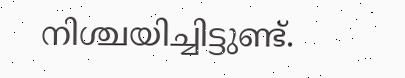നിശ്ചയിച്ചിട്ടുണ്ട്.